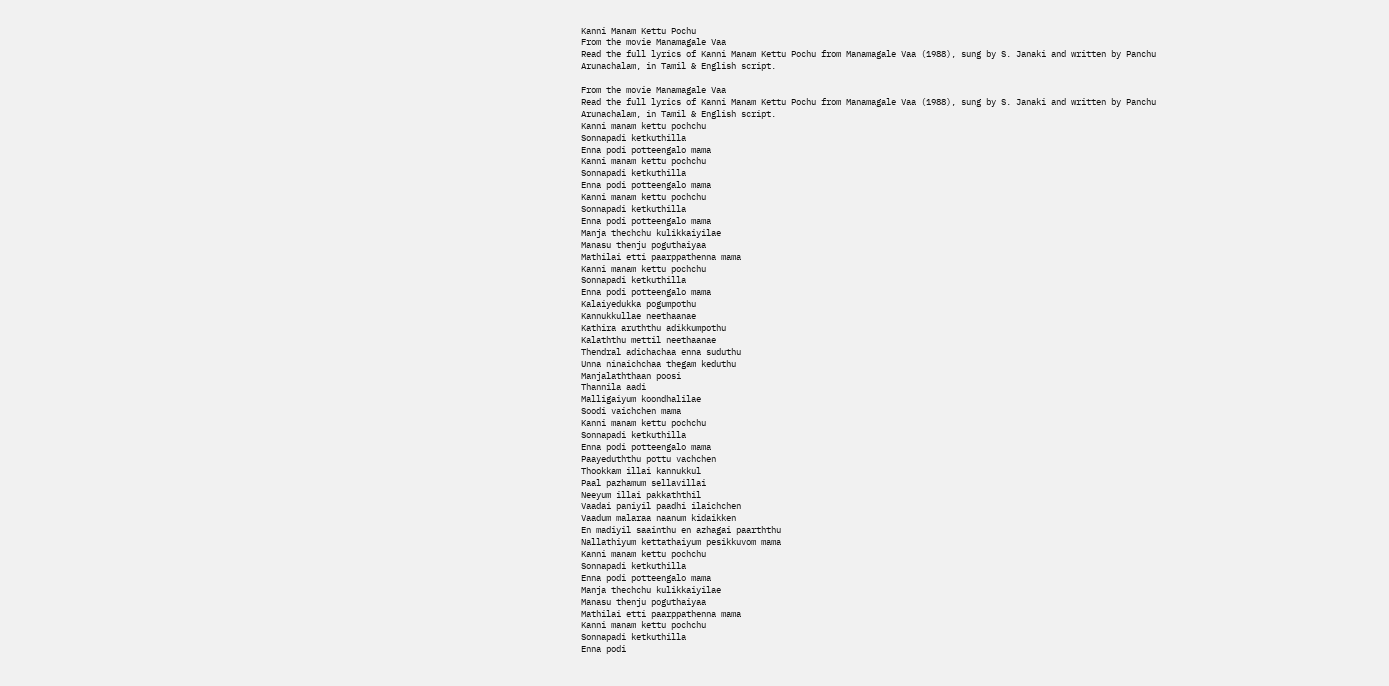Kanni Manam Kettu Pochu
From the movie Manamagale Vaa
Read the full lyrics of Kanni Manam Kettu Pochu from Manamagale Vaa (1988), sung by S. Janaki and written by Panchu Arunachalam, in Tamil & English script.

From the movie Manamagale Vaa
Read the full lyrics of Kanni Manam Kettu Pochu from Manamagale Vaa (1988), sung by S. Janaki and written by Panchu Arunachalam, in Tamil & English script.
Kanni manam kettu pochchu
Sonnapadi ketkuthilla
Enna podi potteengalo mama
Kanni manam kettu pochchu
Sonnapadi ketkuthilla
Enna podi potteengalo mama
Kanni manam kettu pochchu
Sonnapadi ketkuthilla
Enna podi potteengalo mama
Manja thechchu kulikkaiyilae
Manasu thenju poguthaiyaa
Mathilai etti paarppathenna mama
Kanni manam kettu pochchu
Sonnapadi ketkuthilla
Enna podi potteengalo mama
Kalaiyedukka pogumpothu
Kannukkullae neethaanae
Kathira aruththu adikkumpothu
Kalaththu mettil neethaanae
Thendral adichachaa enna suduthu
Unna ninaichchaa thegam keduthu
Manjalaththaan poosi
Thannila aadi
Malligaiyum koondhalilae
Soodi vaichchen mama
Kanni manam kettu pochchu
Sonnapadi ketkuthilla
Enna podi potteengalo mama
Paayeduththu pottu vachchen
Thookkam illai kannukkul
Paal pazhamum sellavillai
Neeyum illai pakkaththil
Vaadai paniyil paadhi ilaichchen
Vaadum malaraa naanum kidaikken
En madiyil saainthu en azhagai paarththu
Nallathiyum kettathaiyum pesikkuvom mama
Kanni manam kettu pochchu
Sonnapadi ketkuthilla
Enna podi potteengalo mama
Manja thechchu kulikkaiyilae
Manasu thenju poguthaiyaa
Mathilai etti paarppathenna mama
Kanni manam kettu pochchu
Sonnapadi ketkuthilla
Enna podi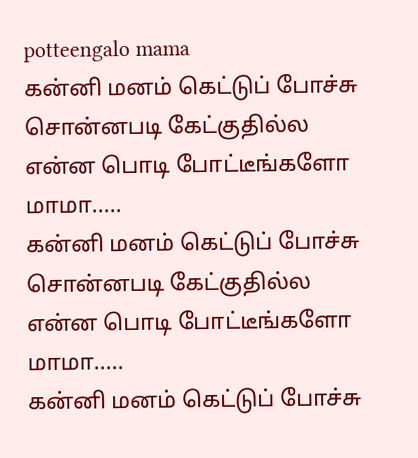potteengalo mama
கன்னி மனம் கெட்டுப் போச்சு
சொன்னபடி கேட்குதில்ல
என்ன பொடி போட்டீங்களோ மாமா.....
கன்னி மனம் கெட்டுப் போச்சு
சொன்னபடி கேட்குதில்ல
என்ன பொடி போட்டீங்களோ மாமா.....
கன்னி மனம் கெட்டுப் போச்சு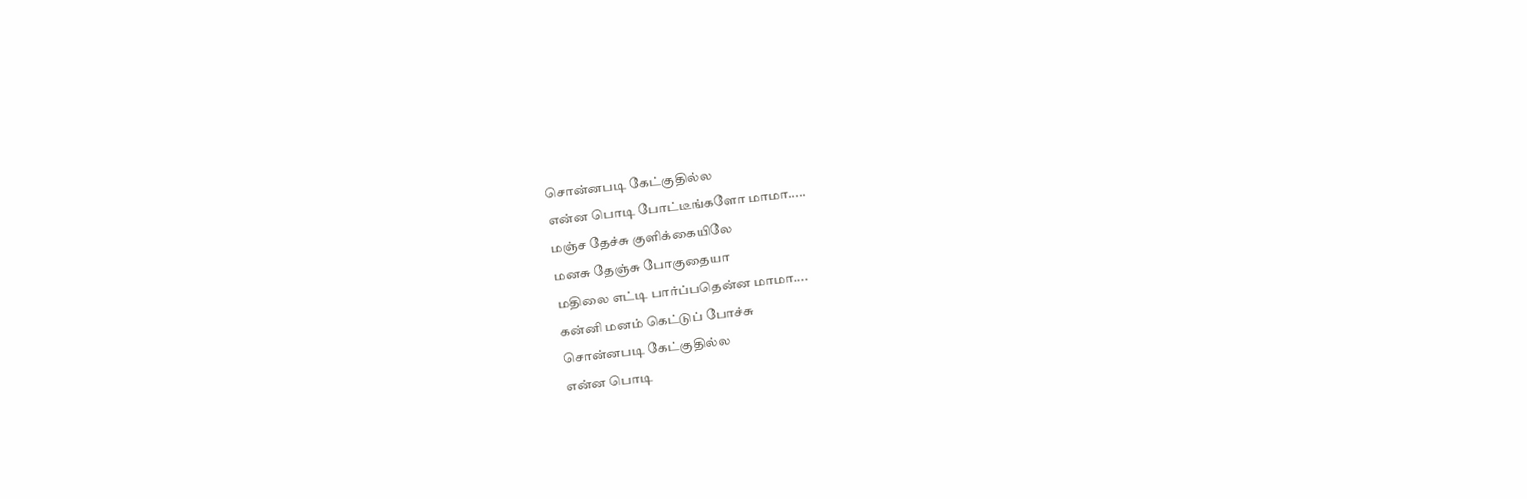சொன்னபடி கேட்குதில்ல
என்ன பொடி போட்டீங்களோ மாமா.....
மஞ்ச தேச்சு குளிக்கையிலே
மனசு தேஞ்சு போகுதையா
மதிலை எட்டி பார்ப்பதென்ன மாமா....
கன்னி மனம் கெட்டுப் போச்சு
சொன்னபடி கேட்குதில்ல
என்ன பொடி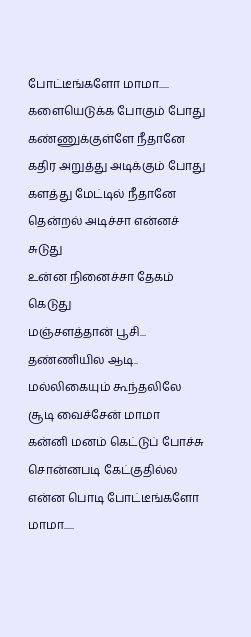போட்டீங்களோ மாமா.....
களையெடுக்க போகும் போது
கண்ணுக்குள்ளே நீதானே
கதிர அறுத்து அடிக்கும் போது
களத்து மேட்டில் நீதானே
தென்றல் அடிச்சா என்னச் சுடுது
உன்ன நினைச்சா தேகம் கெடுது
மஞ்சளத்தான் பூசி...
தண்ணியில ஆடி..
மல்லிகையும் கூந்தலிலே
சூடி வைச்சேன் மாமா
கன்னி மனம் கெட்டுப் போச்சு
சொன்னபடி கேட்குதில்ல
என்ன பொடி போட்டீங்களோ மாமா.....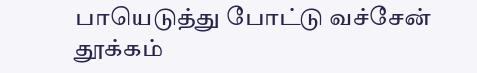பாயெடுத்து போட்டு வச்சேன்
தூக்கம்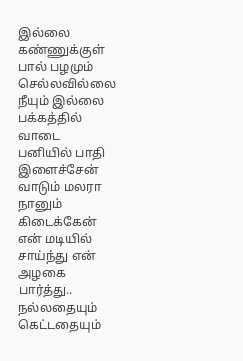இல்லை கண்ணுக்குள்
பால் பழமும் செல்லவில்லை
நீயும் இல்லை பக்கத்தில்
வாடை பனியில் பாதி இளைச்சேன்
வாடும் மலரா நானும் கிடைக்கேன்
என் மடியில் சாய்ந்து என் அழகை பார்த்து..
நல்லதையும் கெட்டதையும்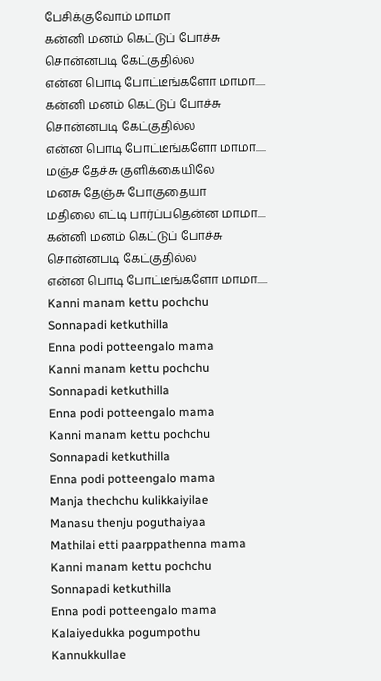பேசிக்குவோம் மாமா
கன்னி மனம் கெட்டுப் போச்சு
சொன்னபடி கேட்குதில்ல
என்ன பொடி போட்டீங்களோ மாமா.....
கன்னி மனம் கெட்டுப் போச்சு
சொன்னபடி கேட்குதில்ல
என்ன பொடி போட்டீங்களோ மாமா.....
மஞ்ச தேச்சு குளிக்கையிலே
மனசு தேஞ்சு போகுதையா
மதிலை எட்டி பார்ப்பதென்ன மாமா....
கன்னி மனம் கெட்டுப் போச்சு
சொன்னபடி கேட்குதில்ல
என்ன பொடி போட்டீங்களோ மாமா.....
Kanni manam kettu pochchu
Sonnapadi ketkuthilla
Enna podi potteengalo mama
Kanni manam kettu pochchu
Sonnapadi ketkuthilla
Enna podi potteengalo mama
Kanni manam kettu pochchu
Sonnapadi ketkuthilla
Enna podi potteengalo mama
Manja thechchu kulikkaiyilae
Manasu thenju poguthaiyaa
Mathilai etti paarppathenna mama
Kanni manam kettu pochchu
Sonnapadi ketkuthilla
Enna podi potteengalo mama
Kalaiyedukka pogumpothu
Kannukkullae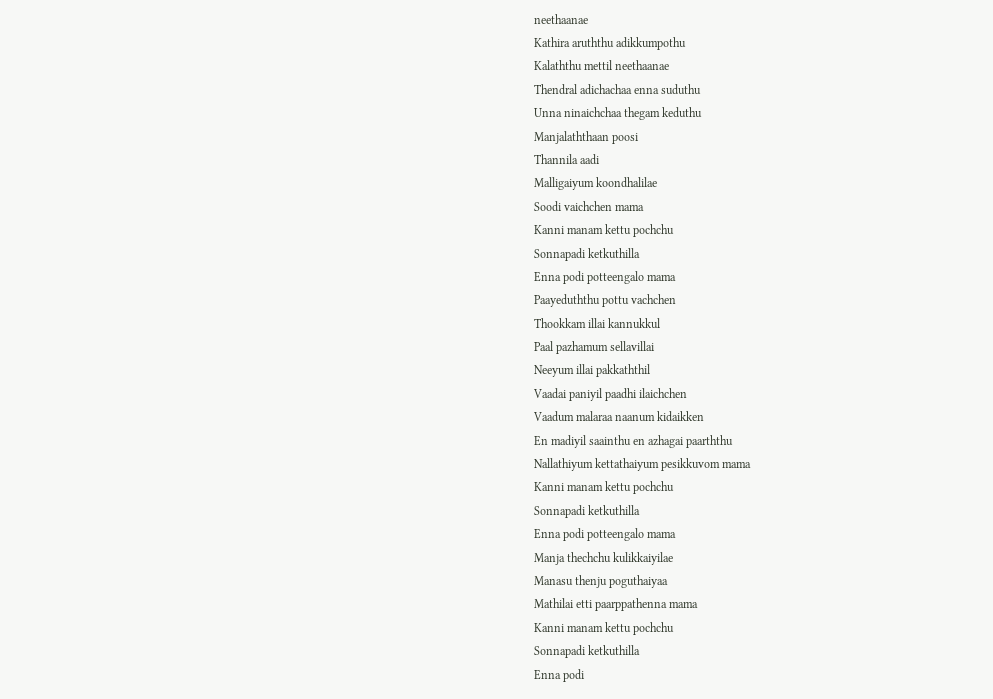neethaanae
Kathira aruththu adikkumpothu
Kalaththu mettil neethaanae
Thendral adichachaa enna suduthu
Unna ninaichchaa thegam keduthu
Manjalaththaan poosi
Thannila aadi
Malligaiyum koondhalilae
Soodi vaichchen mama
Kanni manam kettu pochchu
Sonnapadi ketkuthilla
Enna podi potteengalo mama
Paayeduththu pottu vachchen
Thookkam illai kannukkul
Paal pazhamum sellavillai
Neeyum illai pakkaththil
Vaadai paniyil paadhi ilaichchen
Vaadum malaraa naanum kidaikken
En madiyil saainthu en azhagai paarththu
Nallathiyum kettathaiyum pesikkuvom mama
Kanni manam kettu pochchu
Sonnapadi ketkuthilla
Enna podi potteengalo mama
Manja thechchu kulikkaiyilae
Manasu thenju poguthaiyaa
Mathilai etti paarppathenna mama
Kanni manam kettu pochchu
Sonnapadi ketkuthilla
Enna podi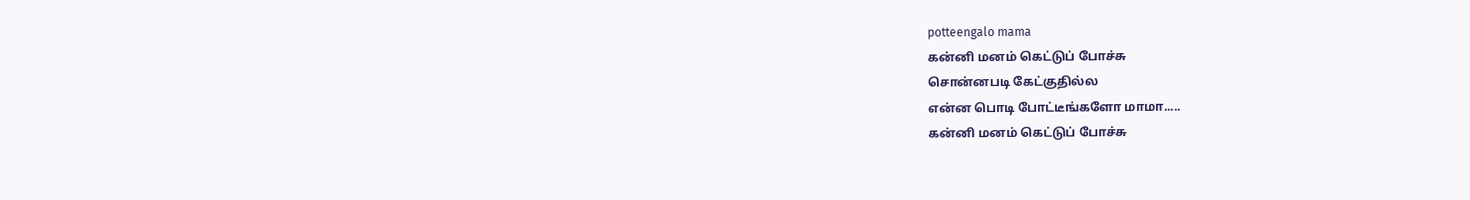potteengalo mama
கன்னி மனம் கெட்டுப் போச்சு
சொன்னபடி கேட்குதில்ல
என்ன பொடி போட்டீங்களோ மாமா.....
கன்னி மனம் கெட்டுப் போச்சு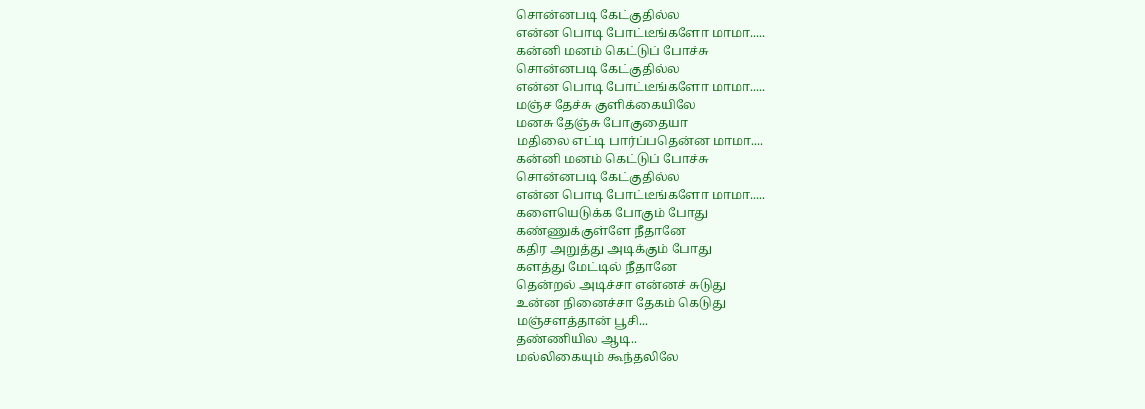சொன்னபடி கேட்குதில்ல
என்ன பொடி போட்டீங்களோ மாமா.....
கன்னி மனம் கெட்டுப் போச்சு
சொன்னபடி கேட்குதில்ல
என்ன பொடி போட்டீங்களோ மாமா.....
மஞ்ச தேச்சு குளிக்கையிலே
மனசு தேஞ்சு போகுதையா
மதிலை எட்டி பார்ப்பதென்ன மாமா....
கன்னி மனம் கெட்டுப் போச்சு
சொன்னபடி கேட்குதில்ல
என்ன பொடி போட்டீங்களோ மாமா.....
களையெடுக்க போகும் போது
கண்ணுக்குள்ளே நீதானே
கதிர அறுத்து அடிக்கும் போது
களத்து மேட்டில் நீதானே
தென்றல் அடிச்சா என்னச் சுடுது
உன்ன நினைச்சா தேகம் கெடுது
மஞ்சளத்தான் பூசி...
தண்ணியில ஆடி..
மல்லிகையும் கூந்தலிலே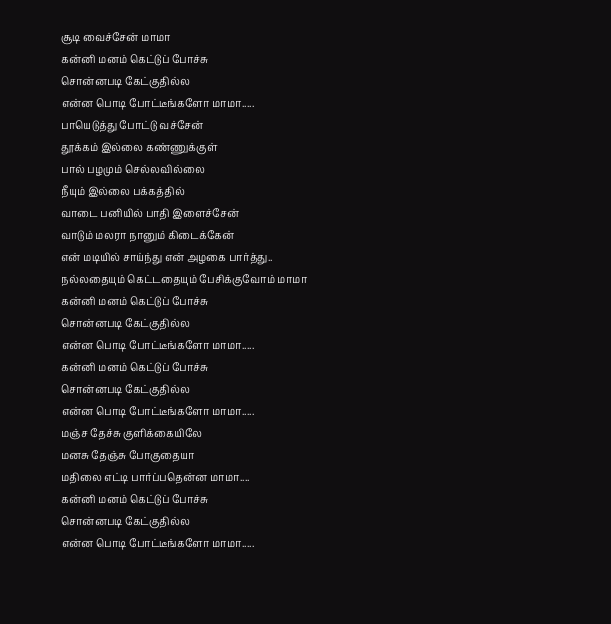சூடி வைச்சேன் மாமா
கன்னி மனம் கெட்டுப் போச்சு
சொன்னபடி கேட்குதில்ல
என்ன பொடி போட்டீங்களோ மாமா.....
பாயெடுத்து போட்டு வச்சேன்
தூக்கம் இல்லை கண்ணுக்குள்
பால் பழமும் செல்லவில்லை
நீயும் இல்லை பக்கத்தில்
வாடை பனியில் பாதி இளைச்சேன்
வாடும் மலரா நானும் கிடைக்கேன்
என் மடியில் சாய்ந்து என் அழகை பார்த்து..
நல்லதையும் கெட்டதையும் பேசிக்குவோம் மாமா
கன்னி மனம் கெட்டுப் போச்சு
சொன்னபடி கேட்குதில்ல
என்ன பொடி போட்டீங்களோ மாமா.....
கன்னி மனம் கெட்டுப் போச்சு
சொன்னபடி கேட்குதில்ல
என்ன பொடி போட்டீங்களோ மாமா.....
மஞ்ச தேச்சு குளிக்கையிலே
மனசு தேஞ்சு போகுதையா
மதிலை எட்டி பார்ப்பதென்ன மாமா....
கன்னி மனம் கெட்டுப் போச்சு
சொன்னபடி கேட்குதில்ல
என்ன பொடி போட்டீங்களோ மாமா.....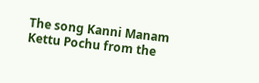The song Kanni Manam Kettu Pochu from the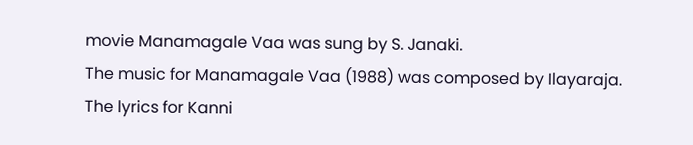movie Manamagale Vaa was sung by S. Janaki.
The music for Manamagale Vaa (1988) was composed by Ilayaraja.
The lyrics for Kanni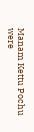Manam Kettu Pochu were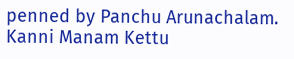penned by Panchu Arunachalam.
Kanni Manam Kettu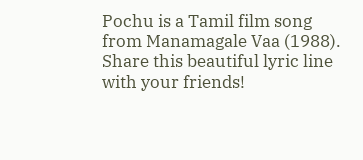Pochu is a Tamil film song from Manamagale Vaa (1988).
Share this beautiful lyric line with your friends!